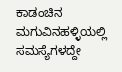ಕಾಡಂಚಿನ ಮಗುವಿನಹಳ್ಳಿಯಲ್ಲಿ ಸಮಸ್ಯೆಗಳದ್ದೇ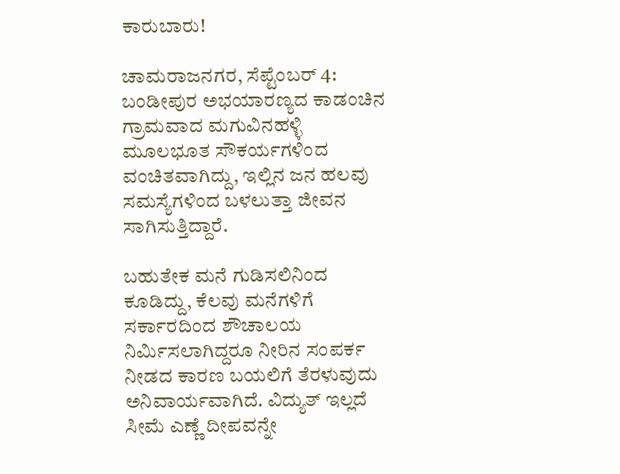ಕಾರುಬಾರು!

ಚಾಮರಾಜನಗರ, ಸೆಪ್ಟೆಂಬರ್ 4: ಬಂಡೀಪುರ ಅಭಯಾರಣ್ಯದ ಕಾಡಂಚಿನ ಗ್ರಾಮವಾದ ಮಗುವಿನಹಳ್ಳಿ ಮೂಲಭೂತ ಸೌಕರ್ಯಗಳಿಂದ ವಂಚಿತವಾಗಿದ್ದು, ಇಲ್ಲಿನ ಜನ ಹಲವು ಸಮಸ್ಯೆಗಳಿಂದ ಬಳಲುತ್ತಾ ಜೀವನ ಸಾಗಿಸುತ್ತಿದ್ದಾರೆ.

ಬಹುತೇಕ ಮನೆ ಗುಡಿಸಲಿನಿಂದ ಕೂಡಿದ್ದು, ಕೆಲವು ಮನೆಗಳಿಗೆ ಸರ್ಕಾರದಿಂದ ಶೌಚಾಲಯ ನಿರ್ಮಿಸಲಾಗಿದ್ದರೂ ನೀರಿನ ಸಂಪರ್ಕ ನೀಡದ ಕಾರಣ ಬಯಲಿಗೆ ತೆರಳುವುದು ಅನಿವಾರ್ಯವಾಗಿದೆ. ವಿದ್ಯುತ್ ಇಲ್ಲದೆ ಸೀಮೆ ಎಣ್ಣೆ ದೀಪವನ್ನೇ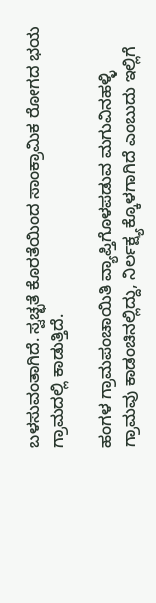ಬಳಸುವಂತಾಗಿದೆ. ಸ್ವಚ್ಛತೆ ಕೊರತೆಯಿಂದ ಸಾಂಕ್ರಾಮಿಕ ರೋಗದ ಭಯ ಗ್ರಾಮದಲ್ಲಿ ಕಾಡುತ್ತಿದೆ.

ಹಂಗಳ ಗ್ರಾಮಪಂಚಾಯಿತಿ ವ್ಯಾಪ್ತಿಗೊಳಪಡುವ ಮಗುವಿನಹಳ್ಳಿ ಗ್ರಾಮವು ಕಾಡಂಚಿನಲ್ಲಿದ್ದು, ನಿರ್ಲಕ್ಷ್ಯಕ್ಕೊಳಗಾಗಿದೆ ಎಂಬುದು ಇಲ್ಲಿಗೆ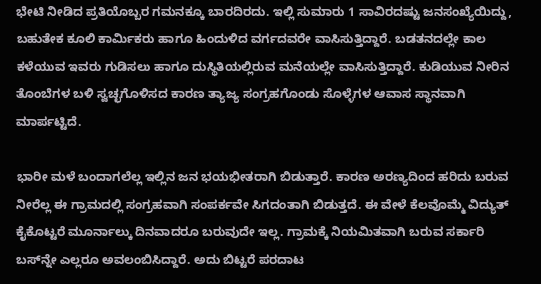ಭೇಟಿ ನೀಡಿದ ಪ್ರತಿಯೊಬ್ಬರ ಗಮನಕ್ಕೂ ಬಾರದಿರದು. ಇಲ್ಲಿ ಸುಮಾರು 1 ಸಾವಿರದಷ್ಟು ಜನಸಂಖ್ಯೆಯಿದ್ದು, ಬಹುತೇಕ ಕೂಲಿ ಕಾರ್ಮಿಕರು ಹಾಗೂ ಹಿಂದುಳಿದ ವರ್ಗದವರೇ ವಾಸಿಸುತ್ತಿದ್ದಾರೆ. ಬಡತನದಲ್ಲೇ ಕಾಲ ಕಳೆಯುವ ಇವರು ಗುಡಿಸಲು ಹಾಗೂ ದುಸ್ಥಿತಿಯಲ್ಲಿರುವ ಮನೆಯಲ್ಲೇ ವಾಸಿಸುತ್ತಿದ್ದಾರೆ. ಕುಡಿಯುವ ನೀರಿನ ತೊಂಬೆಗಳ ಬಳಿ ಸ್ವಚ್ಛಗೊಳಿಸದ ಕಾರಣ ತ್ಯಾಜ್ಯ ಸಂಗ್ರಹಗೊಂಡು ಸೊಳ್ಳೆಗಳ ಆವಾಸ ಸ್ಥಾನವಾಗಿ ಮಾರ್ಪಟ್ಟಿದೆ.

ಭಾರೀ ಮಳೆ ಬಂದಾಗಲೆಲ್ಲ ಇಲ್ಲಿನ ಜನ ಭಯಭೀತರಾಗಿ ಬಿಡುತ್ತಾರೆ. ಕಾರಣ ಅರಣ್ಯದಿಂದ ಹರಿದು ಬರುವ ನೀರೆಲ್ಲ ಈ ಗ್ರಾಮದಲ್ಲಿ ಸಂಗ್ರಹವಾಗಿ ಸಂಪರ್ಕವೇ ಸಿಗದಂತಾಗಿ ಬಿಡುತ್ತದೆ. ಈ ವೇಳೆ ಕೆಲವೊಮ್ಮೆ ವಿದ್ಯುತ್ ಕೈಕೊಟ್ಟರೆ ಮೂರ್ನಾಲ್ಕು ದಿನವಾದರೂ ಬರುವುದೇ ಇಲ್ಲ. ಗ್ರಾಮಕ್ಕೆ ನಿಯಮಿತವಾಗಿ ಬರುವ ಸರ್ಕಾರಿ ಬಸ್‍ನ್ನೇ ಎಲ್ಲರೂ ಅವಲಂಬಿಸಿದ್ದಾರೆ. ಅದು ಬಿಟ್ಟರೆ ಪರದಾಟ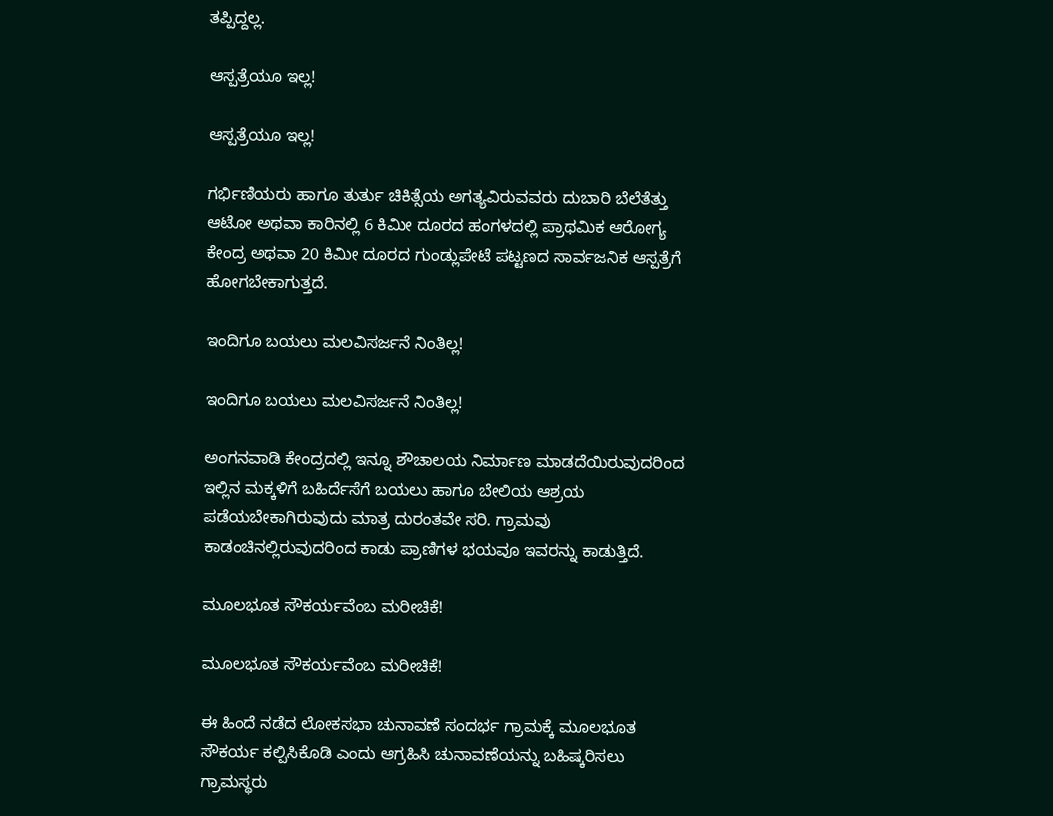ತಪ್ಪಿದ್ದಲ್ಲ.

ಆಸ್ಪತ್ರೆಯೂ ಇಲ್ಲ!

ಆಸ್ಪತ್ರೆಯೂ ಇಲ್ಲ!

ಗರ್ಭಿಣಿಯರು ಹಾಗೂ ತುರ್ತು ಚಿಕಿತ್ಸೆಯ ಅಗತ್ಯವಿರುವವರು ದುಬಾರಿ ಬೆಲೆತೆತ್ತು ಆಟೋ ಅಥವಾ ಕಾರಿನಲ್ಲಿ 6 ಕಿಮೀ ದೂರದ ಹಂಗಳದಲ್ಲಿ ಪ್ರಾಥಮಿಕ ಆರೋಗ್ಯ ಕೇಂದ್ರ ಅಥವಾ 20 ಕಿಮೀ ದೂರದ ಗುಂಡ್ಲುಪೇಟೆ ಪಟ್ಟಣದ ಸಾರ್ವಜನಿಕ ಆಸ್ಪತ್ರೆಗೆ ಹೋಗಬೇಕಾಗುತ್ತದೆ.

ಇಂದಿಗೂ ಬಯಲು ಮಲವಿಸರ್ಜನೆ ನಿಂತಿಲ್ಲ!

ಇಂದಿಗೂ ಬಯಲು ಮಲವಿಸರ್ಜನೆ ನಿಂತಿಲ್ಲ!

ಅಂಗನವಾಡಿ ಕೇಂದ್ರದಲ್ಲಿ ಇನ್ನೂ ಶೌಚಾಲಯ ನಿರ್ಮಾಣ ಮಾಡದೆಯಿರುವುದರಿಂದ ಇಲ್ಲಿನ ಮಕ್ಕಳಿಗೆ ಬಹಿರ್ದೆಸೆಗೆ ಬಯಲು ಹಾಗೂ ಬೇಲಿಯ ಆಶ್ರಯ ಪಡೆಯಬೇಕಾಗಿರುವುದು ಮಾತ್ರ ದುರಂತವೇ ಸರಿ. ಗ್ರಾಮವು ಕಾಡಂಚಿನಲ್ಲಿರುವುದರಿಂದ ಕಾಡು ಪ್ರಾಣಿಗಳ ಭಯವೂ ಇವರನ್ನು ಕಾಡುತ್ತಿದೆ.

ಮೂಲಭೂತ ಸೌಕರ್ಯವೆಂಬ ಮರೀಚಿಕೆ!

ಮೂಲಭೂತ ಸೌಕರ್ಯವೆಂಬ ಮರೀಚಿಕೆ!

ಈ ಹಿಂದೆ ನಡೆದ ಲೋಕಸಭಾ ಚುನಾವಣೆ ಸಂದರ್ಭ ಗ್ರಾಮಕ್ಕೆ ಮೂಲಭೂತ ಸೌಕರ್ಯ ಕಲ್ಪಿಸಿಕೊಡಿ ಎಂದು ಆಗ್ರಹಿಸಿ ಚುನಾವಣೆಯನ್ನು ಬಹಿಷ್ಕರಿಸಲು ಗ್ರಾಮಸ್ಥರು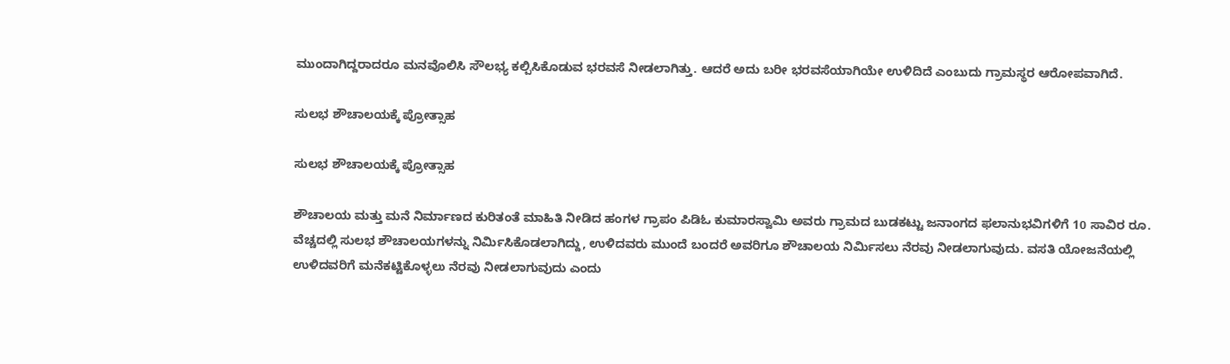ಮುಂದಾಗಿದ್ದರಾದರೂ ಮನವೊಲಿಸಿ ಸೌಲಭ್ಯ ಕಲ್ಪಿಸಿಕೊಡುವ ಭರವಸೆ ನೀಡಲಾಗಿತ್ತು. ಆದರೆ ಅದು ಬರೀ ಭರವಸೆಯಾಗಿಯೇ ಉಳಿದಿದೆ ಎಂಬುದು ಗ್ರಾಮಸ್ಥರ ಆರೋಪವಾಗಿದೆ.

ಸುಲಭ ಶೌಚಾಲಯಕ್ಕೆ ಪ್ರೋತ್ಸಾಹ

ಸುಲಭ ಶೌಚಾಲಯಕ್ಕೆ ಪ್ರೋತ್ಸಾಹ

ಶೌಚಾಲಯ ಮತ್ತು ಮನೆ ನಿರ್ಮಾಣದ ಕುರಿತಂತೆ ಮಾಹಿತಿ ನೀಡಿದ ಹಂಗಳ ಗ್ರಾಪಂ ಪಿಡಿಓ ಕುಮಾರಸ್ವಾಮಿ ಅವರು ಗ್ರಾಮದ ಬುಡಕಟ್ಟು ಜನಾಂಗದ ಫಲಾನುಭವಿಗಳಿಗೆ 10 ಸಾವಿರ ರೂ. ವೆಚ್ಚದಲ್ಲಿ ಸುಲಭ ಶೌಚಾಲಯಗಳನ್ನು ನಿರ್ಮಿಸಿಕೊಡಲಾಗಿದ್ದು, ಉಳಿದವರು ಮುಂದೆ ಬಂದರೆ ಅವರಿಗೂ ಶೌಚಾಲಯ ನಿರ್ಮಿಸಲು ನೆರವು ನೀಡಲಾಗುವುದು. ವಸತಿ ಯೋಜನೆಯಲ್ಲಿ ಉಳಿದವರಿಗೆ ಮನೆಕಟ್ಟಿಕೊಳ್ಳಲು ನೆರವು ನೀಡಲಾಗುವುದು ಎಂದು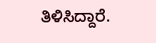ತಿಳಿಸಿದ್ದಾರೆ.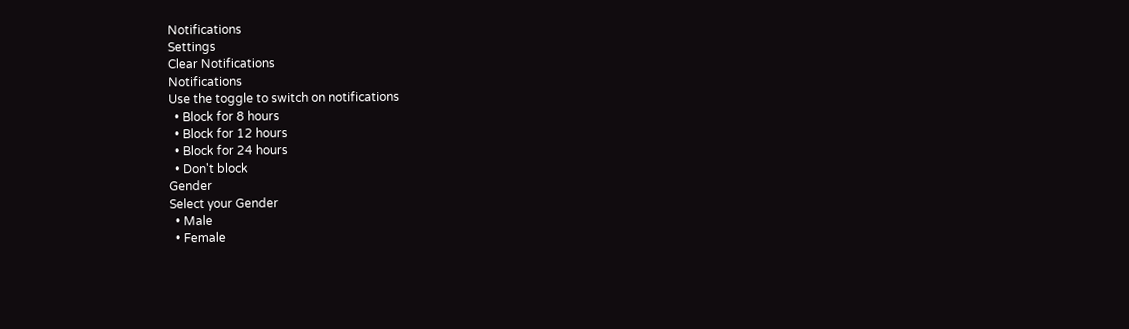Notifications
Settings
Clear Notifications
Notifications
Use the toggle to switch on notifications
  • Block for 8 hours
  • Block for 12 hours
  • Block for 24 hours
  • Don't block
Gender
Select your Gender
  • Male
  • Female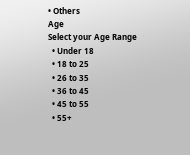• Others
Age
Select your Age Range
  • Under 18
  • 18 to 25
  • 26 to 35
  • 36 to 45
  • 45 to 55
  • 55+